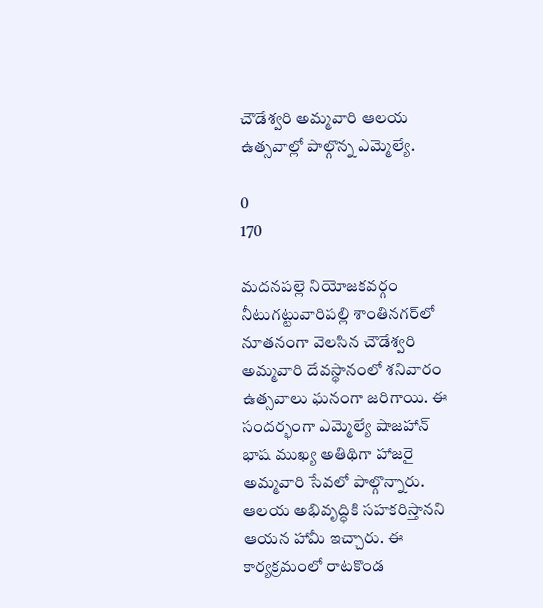చౌడేశ్వరి అమ్మవారి ఆలయ ఉత్సవాల్లో పాల్గొన్న ఎమ్మెల్యే.

0
170

మదనపల్లె నియోజకవర్గం నీటుగట్టువారిపల్లి శాంతినగర్‌లో నూతనంగా వెలసిన చౌడేశ్వరి అమ్మవారి దేవస్థానంలో శనివారం ఉత్సవాలు ఘనంగా జరిగాయి. ఈ సందర్భంగా ఎమ్మెల్యే షాజహాన్ భాష ముఖ్య అతిథిగా హాజరై అమ్మవారి సేవలో పాల్గొన్నారు. ఆలయ అభివృద్ధికి సహకరిస్తానని ఆయన హామీ ఇచ్చారు. ఈ కార్యక్రమంలో రాటకొండ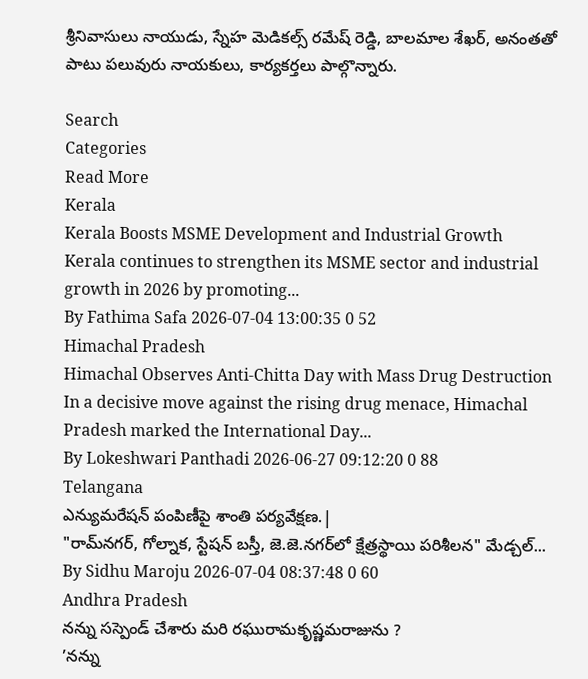శ్రీనివాసులు నాయుడు, స్నేహ మెడికల్స్ రమేష్ రెడ్డి, బాలమాల శేఖర్, అనంతతో పాటు పలువురు నాయకులు, కార్యకర్తలు పాల్గొన్నారు.

Search
Categories
Read More
Kerala
Kerala Boosts MSME Development and Industrial Growth
Kerala continues to strengthen its MSME sector and industrial growth in 2026 by promoting...
By Fathima Safa 2026-07-04 13:00:35 0 52
Himachal Pradesh
Himachal Observes Anti-Chitta Day with Mass Drug Destruction
In a decisive move against the rising drug menace, Himachal Pradesh marked the International Day...
By Lokeshwari Panthadi 2026-06-27 09:12:20 0 88
Telangana
ఎన్యుమరేషన్ పంపిణీపై శాంతి పర్యవేక్షణ.|
"రామ్‌నగర్, గోల్నాక, స్టేషన్ బస్తీ, జె.జె.నగర్‌లో క్షేత్రస్థాయి పరిశీలన" మేడ్చల్...
By Sidhu Maroju 2026-07-04 08:37:48 0 60
Andhra Pradesh
నన్ను సస్పెండ్ చేశారు మరి రఘురామకృష్ణమరాజును ?
’నన్ను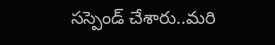సస్పెండ్ చేశారు..మరి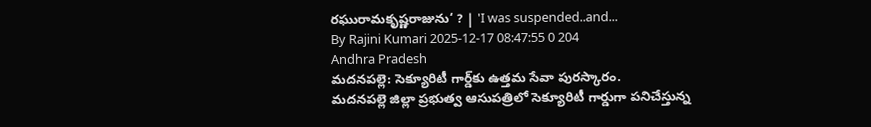రఘురామకృష్ణరాజును‘ ? | 'I was suspended..and...
By Rajini Kumari 2025-12-17 08:47:55 0 204
Andhra Pradesh
మదనపల్లె: సెక్యూరిటీ గార్డ్‌కు ఉత్తమ సేవా పురస్కారం.
మదనపల్లె జిల్లా ప్రభుత్వ ఆసుపత్రిలో సెక్యూరిటీ గార్డుగా పనిచేస్తున్న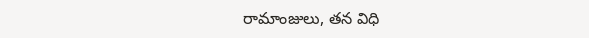రామాంజులు, తన విధి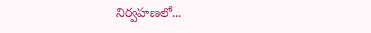నిర్వహణలో...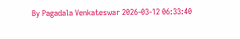By Pagadala Venkateswar 2026-03-12 06:33:40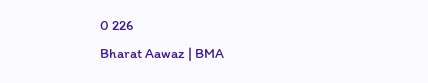0 226
Bharat Aawaz | BMA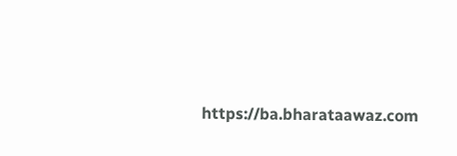https://ba.bharataawaz.com